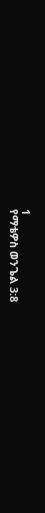1
የማቴዎስ ወንጌል 3:8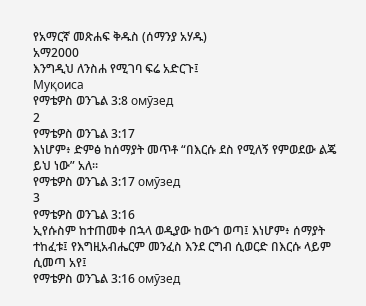የአማርኛ መጽሐፍ ቅዱስ (ሰማንያ አሃዱ)
አማ2000
እንግዲህ ለንስሐ የሚገባ ፍሬ አድርጉ፤
Муқоиса
የማቴዎስ ወንጌል 3:8 омӯзед
2
የማቴዎስ ወንጌል 3:17
እነሆም፥ ድምፅ ከሰማያት መጥቶ “በእርሱ ደስ የሚለኝ የምወደው ልጄ ይህ ነው” አለ።
የማቴዎስ ወንጌል 3:17 омӯзед
3
የማቴዎስ ወንጌል 3:16
ኢየሱስም ከተጠመቀ በኋላ ወዲያው ከውኀ ወጣ፤ እነሆም፥ ሰማያት ተከፈቱ፤ የእግዚአብሔርም መንፈስ እንደ ርግብ ሲወርድ በእርሱ ላይም ሲመጣ አየ፤
የማቴዎስ ወንጌል 3:16 омӯзед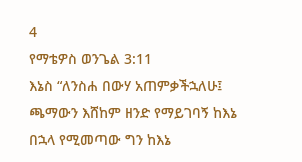4
የማቴዎስ ወንጌል 3:11
እኔስ “ለንስሐ በውሃ አጠምቃችኋለሁ፤ ጫማውን እሸከም ዘንድ የማይገባኝ ከእኔ በኋላ የሚመጣው ግን ከእኔ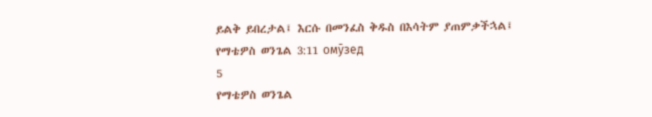ይልቅ ይበረታል፤ እርሱ በመንፈስ ቅዱስ በእሳትም ያጠምቃችኋል፤
የማቴዎስ ወንጌል 3:11 омӯзед
5
የማቴዎስ ወንጌል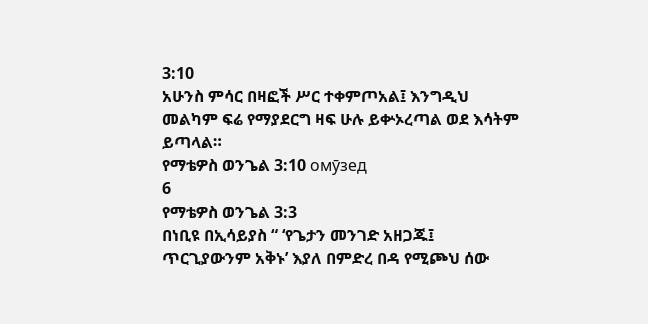3:10
አሁንስ ምሳር በዛፎች ሥር ተቀምጦአል፤ እንግዲህ መልካም ፍሬ የማያደርግ ዛፍ ሁሉ ይቍኦረጣል ወደ እሳትም ይጣላል።
የማቴዎስ ወንጌል 3:10 омӯзед
6
የማቴዎስ ወንጌል 3:3
በነቢዩ በኢሳይያስ “ ‘የጌታን መንገድ አዘጋጁ፤ ጥርጊያውንም አቅኑ’ እያለ በምድረ በዳ የሚጮህ ሰው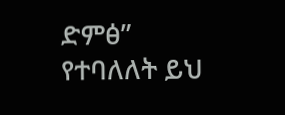ድምፅ” የተባለለት ይህ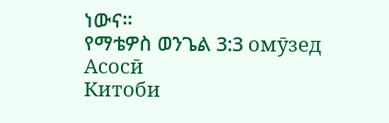ነውና።
የማቴዎስ ወንጌል 3:3 омӯзед
Асосӣ
Китоби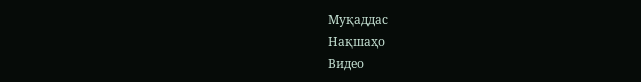Муқаддас
Нақшаҳо
Видео